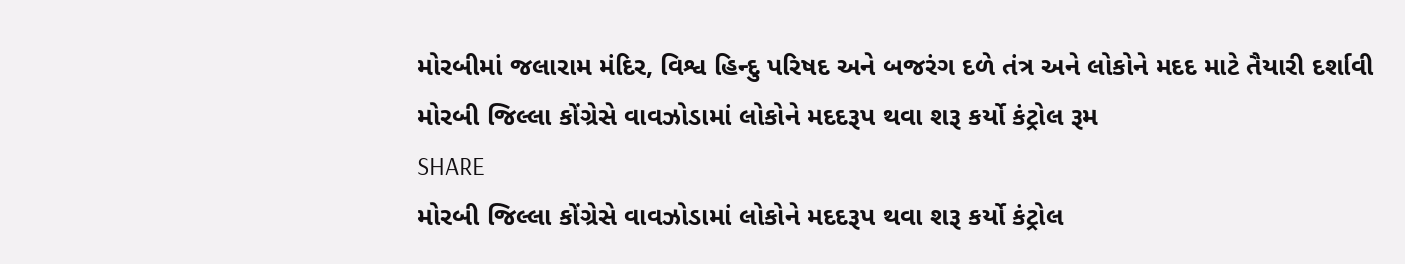મોરબીમાં જલારામ મંદિર, વિશ્વ હિન્દુ પરિષદ અને બજરંગ દળે તંત્ર અને લોકોને મદદ માટે તૈયારી દર્શાવી
મોરબી જિલ્લા કોંગ્રેસે વાવઝોડામાં લોકોને મદદરૂપ થવા શરૂ કર્યો કંટ્રોલ રૂમ
SHARE
મોરબી જિલ્લા કોંગ્રેસે વાવઝોડામાં લોકોને મદદરૂપ થવા શરૂ કર્યો કંટ્રોલ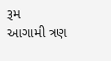રૂમ
આગામી ત્રણ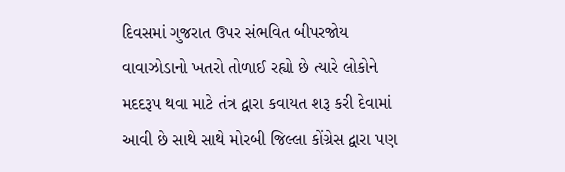દિવસમાં ગુજરાત ઉપર સંભવિત બીપરજોય વાવાઝોડાનો ખતરો તોળાઈ રહ્યો છે ત્યારે લોકોને મદદરૂપ થવા માટે તંત્ર દ્વારા કવાયત શરૂ કરી દેવામાં આવી છે સાથે સાથે મોરબી જિલ્લા કોંગ્રેસ દ્વારા પણ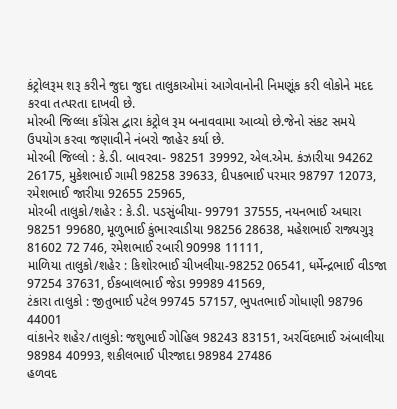કંટ્રોલરૂમ શરૂ કરીને જુદા જુદા તાલુકાઓમાં આગેવાનોની નિમણૂંક કરી લોકોને મદદ કરવા તત્પરતા દાખવી છે.
મોરબી જિલ્લા કાઁગ્રેસ દ્વારા કંટ્રોલ રૂમ બનાવવામા આવ્યો છે.જેનો સંકટ સમયે ઉપયોગ કરવા જણાવીને નંબરો જાહેર કર્યા છે.
મોરબી જિલ્લો : કે.ડી. બાવરવા- 98251 39992, એલ.એમ. કંઝારીયા 94262 26175, મુકેશભાઈ ગામી 98258 39633, દીપકભાઈ પરમાર 98797 12073, રમેશભાઈ જારીયા 92655 25965,
મોરબી તાલુકો/શહેર : કે.ડી. પડસુંબીયા- 99791 37555, નયનભાઈ અઘારા 98251 99680, મૂળુભાઈ કુંભારવાડીયા 98256 28638, મહેશભાઈ રાજ્યગુરૂ 81602 72 746, રમેશભાઈ રબારી 90998 11111,
માળિયા તાલુકો/શહેર : કિશોરભાઈ ચીખલીયા-98252 06541, ધર્મેન્દ્રભાઈ વીડજા 97254 37631, ઈકબાલભાઈ જેડા 99989 41569,
ટંકારા તાલુકો : જીતુભાઈ પટેલ 99745 57157, ભુપતભાઈ ગોધાણી 98796 44001
વાંકાનેર શહેર/તાલુકો: જશુભાઈ ગોહિલ 98243 83151, અરવિંદભાઈ અંબાલીયા 98984 40993, શકીલભાઈ પીરજાદા 98984 27486
હળવદ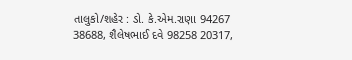તાલુકો/શહેર : ડો. કે.એમ.રાણા 94267 38688, શૈલેષભાઈ દવે 98258 20317,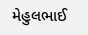મેહુલભાઈ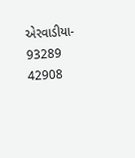એરવાડીયા- 93289 42908